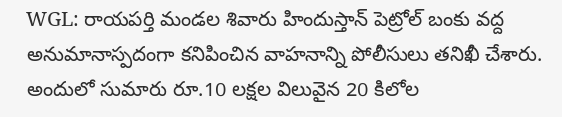WGL: రాయపర్తి మండల శివారు హిందుస్తాన్ పెట్రోల్ బంకు వద్ద అనుమానాస్పదంగా కనిపించిన వాహనాన్ని పోలీసులు తనిఖీ చేశారు. అందులో సుమారు రూ.10 లక్షల విలువైన 20 కిలోల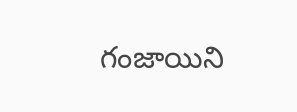గంజాయిని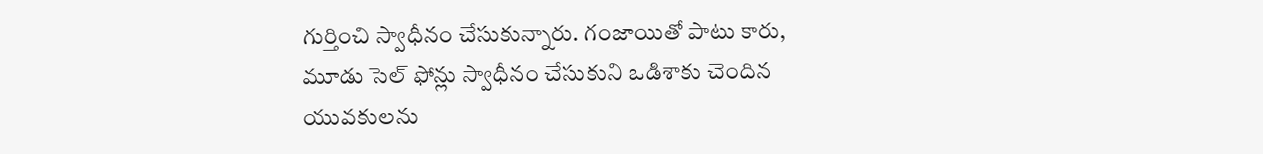గుర్తించి స్వాధీనం చేసుకున్నారు. గంజాయితో పాటు కారు, మూడు సెల్ ఫోన్లు స్వాధీనం చేసుకుని ఒడిశాకు చెందిన యువకులను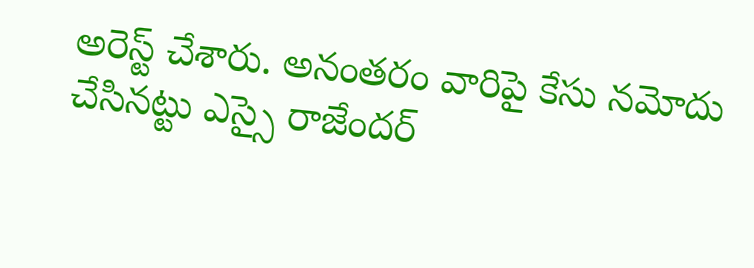అరెస్ట్ చేశారు. అనంతరం వారిపై కేసు నమోదు చేసినట్టు ఎస్సై రాజేందర్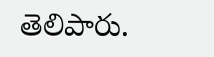తెలిపారు.